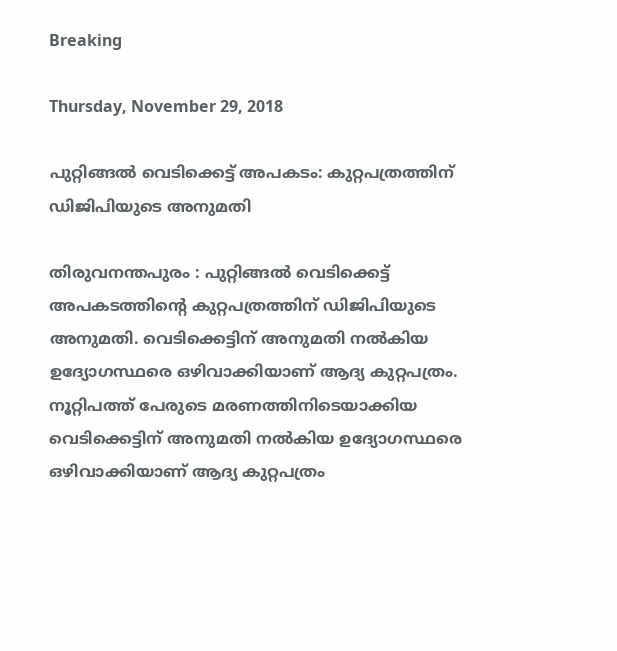Breaking

Thursday, November 29, 2018

പുറ്റിങ്ങല്‍ വെടിക്കെട്ട് അപകടം: കുറ്റപത്രത്തിന് ഡിജിപിയുടെ അനുമതി

തിരുവനന്തപുരം : പുറ്റിങ്ങല്‍ വെടിക്കെട്ട് അപകടത്തിന്റെ കുറ്റപത്രത്തിന് ഡിജിപിയുടെ അനുമതി. വെടിക്കെട്ടിന് അനുമതി നല്‍കിയ ഉദ്യോഗസ്ഥരെ ഒഴിവാക്കിയാണ് ആദ്യ കുറ്റപത്രം. നൂറ്റിപത്ത് പേരുടെ മരണത്തിനിടെയാക്കിയ വെടിക്കെട്ടിന് അനുമതി നല്‍കിയ ഉദ്യോഗസ്ഥരെ ഒഴിവാക്കിയാണ് ആദ്യ കുറ്റപത്രം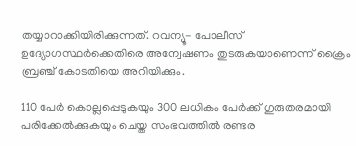തയ്യാറാക്കിയിരിക്കുന്നത്. റവന്യൂ- പോലീസ് ഉദ്യോഗസ്ഥര്‍ക്കെതിരെ അന്വേഷണം തുടരുകയാണെന്ന് ക്രൈം ബ്രഞ്ച് കോടതിയെ അറിയിക്കും.

110 പേര്‍ കൊല്ലപ്പെടുകയും 300 ലധികം പേര്‍ക്ക് ഗുരുതരമായി പരിക്കേല്‍ക്കുകയും ചെയ്ത സംഭവത്തില്‍ രണ്ടര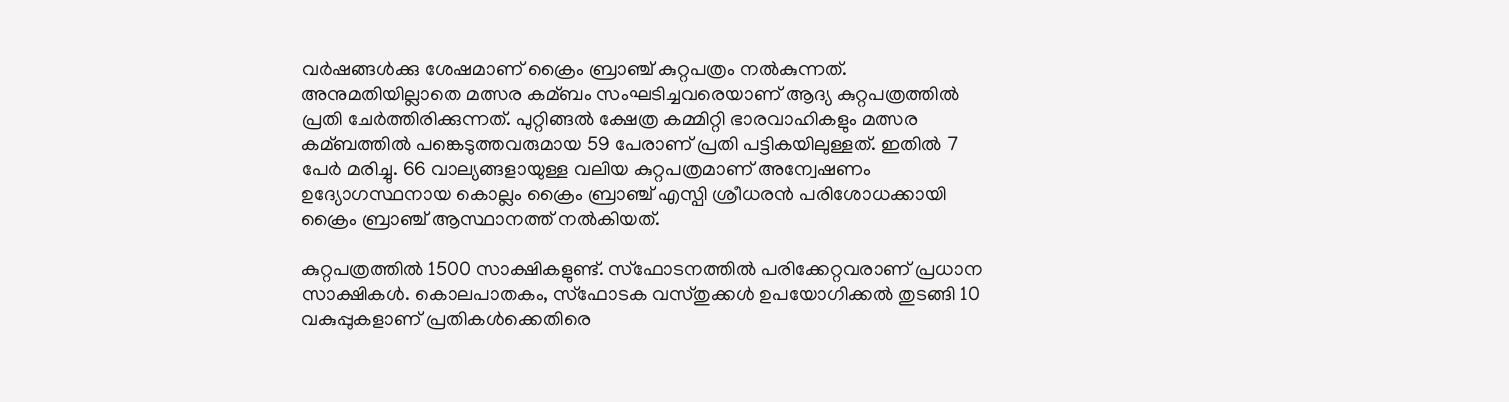വര്‍ഷങ്ങള്‍ക്കു ശേഷമാണ് ക്രൈം ബ്രാഞ്ച് കുറ്റപത്രം നല്‍കുന്നത്. അനുമതിയില്ലാതെ മത്സര കമ്ബം സംഘടിച്ചവരെയാണ് ആദ്യ കുറ്റപത്രത്തില്‍ പ്രതി ചേര്‍ത്തിരിക്കുന്നത്. പുറ്റിങ്ങല്‍ ക്ഷേത്ര കമ്മിറ്റി ഭാരവാഹികളും മത്സര കമ്ബത്തില്‍ പങ്കെടുത്തവരുമായ 59 പേരാണ് പ്രതി പട്ടികയിലുള്ളത്. ഇതില്‍ 7 പേര്‍ മരിച്ചു. 66 വാല്യങ്ങളായുള്ള വലിയ കുറ്റപത്രമാണ് അന്വേഷണം ഉദ്യോഗസ്ഥനായ കൊല്ലം ക്രൈം ബ്രാഞ്ച് എസ്പി ശ്രീധരന്‍ പരിശോധക്കായി ക്രൈം ബ്രാഞ്ച് ആസ്ഥാനത്ത് നല്‍കിയത്.

കുറ്റപത്രത്തില്‍ 1500 സാക്ഷികളുണ്ട്. സ്ഫോടനത്തില്‍ പരിക്കേറ്റവരാണ് പ്രധാന സാക്ഷികള്‍. കൊലപാതകം, സ്ഫോടക വസ്തുക്കള്‍ ഉപയോഗിക്കല്‍ തുടങ്ങി 10 വകുപ്പുകളാണ് പ്രതികള്‍ക്കെതിരെ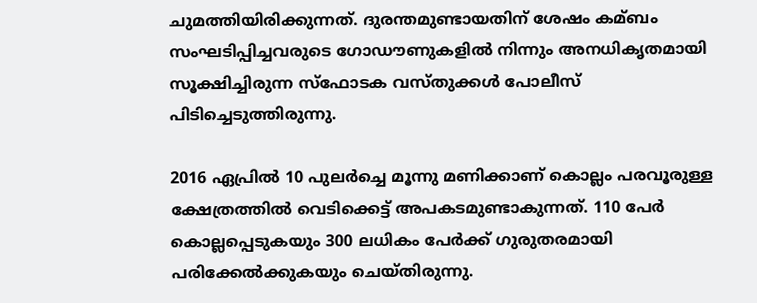ചുമത്തിയിരിക്കുന്നത്. ദുരന്തമുണ്ടായതിന് ശേഷം കമ്ബം സംഘടിപ്പിച്ചവരുടെ ഗോഡൗണുകളില്‍ നിന്നും അനധികൃതമായി സൂക്ഷിച്ചിരുന്ന സ്ഫോടക വസ്തുക്കള്‍ പോലീസ് പിടിച്ചെടുത്തിരുന്നു.

2016 ഏപ്രില്‍ 10 പുലര്‍ച്ചെ മൂന്നു മണിക്കാണ് കൊല്ലം പരവൂരുള്ള ക്ഷേത്രത്തില്‍ വെടിക്കെട്ട് അപകടമുണ്ടാകുന്നത്. 110 പേര്‍ കൊല്ലപ്പെടുകയും 300 ലധികം പേര്‍ക്ക് ഗുരുതരമായി പരിക്കേല്‍ക്കുകയും ചെയ്തിരുന്നു.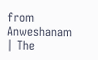from Anweshanam | The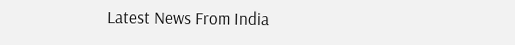Latest News From India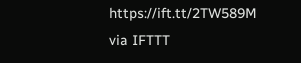https://ift.tt/2TW589M
via IFTTT